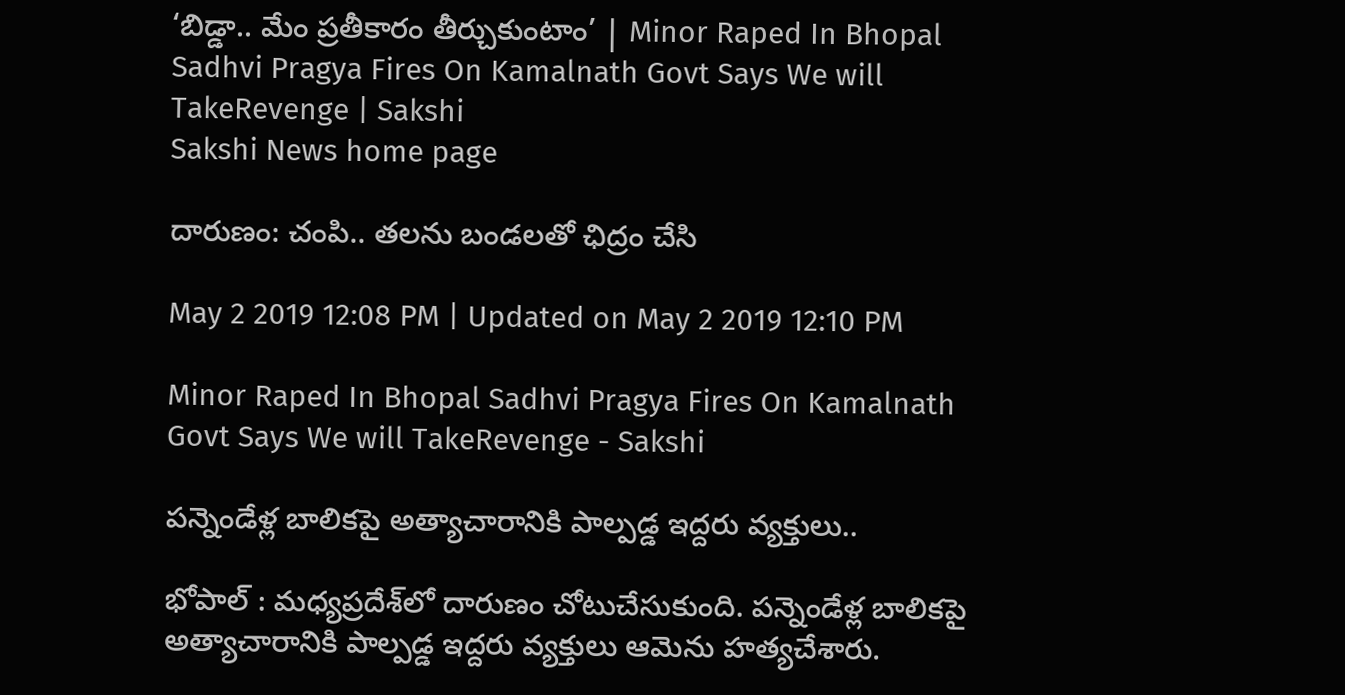‘బిడ్డా.. మేం ప్రతీకారం తీర్చుకుంటాం’ | Minor Raped In Bhopal Sadhvi Pragya Fires On Kamalnath Govt Says We will TakeRevenge | Sakshi
Sakshi News home page

దారుణం: చంపి.. తలను బండలతో ఛిద్రం చేసి

May 2 2019 12:08 PM | Updated on May 2 2019 12:10 PM

Minor Raped In Bhopal Sadhvi Pragya Fires On Kamalnath Govt Says We will TakeRevenge - Sakshi

పన్నెండేళ్ల బాలికపై అత్యాచారానికి పాల్పడ్డ ఇద్దరు వ్యక్తులు..

భోపాల్‌ : మధ్యప్రదేశ్‌లో దారుణం చోటుచేసుకుంది. పన్నెండేళ్ల బాలికపై అత్యాచారానికి పాల్పడ్డ ఇద్దరు వ్యక్తులు ఆమెను హత్యచేశారు.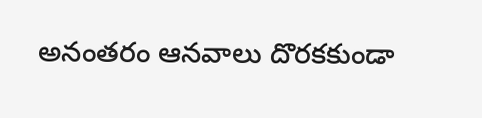అనంతరం ఆనవాలు దొరకకుండా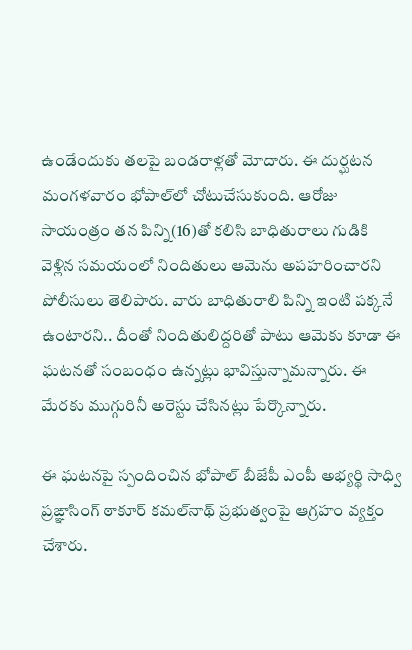ఉండేందుకు తలపై బండరాళ్లతో మోదారు. ఈ దుర్ఘటన మంగళవారం భోపాల్‌లో చోటుచేసుకుంది. ఆరోజు సాయంత్రం తన పిన్ని(16)తో కలిసి బాధితురాలు గుడికి వెళ్లిన సమయంలో నిందితులు ఆమెను అపహరించారని పోలీసులు తెలిపారు. వారు బాధితురాలి పిన్ని ఇంటి పక్కనే ఉంటారని.. దీంతో నిందితులిద్దరితో పాటు ఆమెకు కూడా ఈ ఘటనతో సంబంధం ఉన్నట్లు భావిస్తున్నామన్నారు. ఈ మేరకు ముగ్గురినీ అరెస్టు చేసినట్లు పేర్కొన్నారు.

ఈ ఘటనపై స్పందించిన భోపాల్‌ బీజేపీ ఎంపీ అభ్యర్థి సాధ్వి ప్రఙ్ఞాసింగ్‌ ఠాకూర్‌ కమల్‌నాథ్‌ ప్రభుత్వంపై ఆగ్రహం వ్యక్తం చేశారు.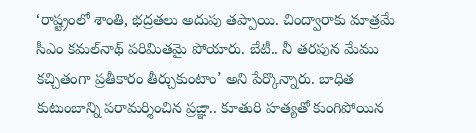‘రాష్ట్రంలో శాంతి, భద్రతలు అదుపు తప్పాయి. చింద్వారాకు మాత్రమే సీఎం కమల్‌నాథ్‌ పరిమితమై పోయారు. బేటీ.. నీ తరపున మేము కచ్చితంగా ప్రతీకారం తీర్చుకుంటాం’ అని పేర్కొన్నారు. బాధిత కుటుంబాన్ని పరామర్శించిన ప్రఙ్ఞా.. కూతురి హత్యతో కుంగిపోయిన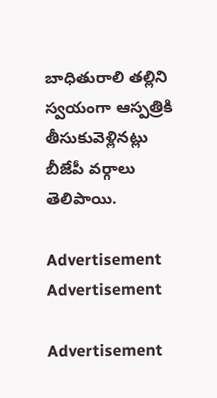బాధితురాలి తల్లిని స్వయంగా ఆస్పత్రికి తీసుకువెళ్లినట్లు బీజేపీ వర్గాలు తెలిపాయి.

Advertisement
Advertisement

Advertisement